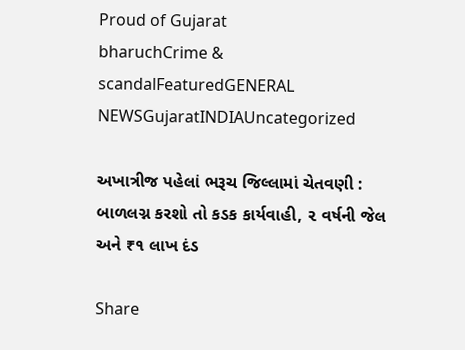Proud of Gujarat
bharuchCrime & scandalFeaturedGENERAL NEWSGujaratINDIAUncategorized

અખાત્રીજ પહેલાં ભરૂચ જિલ્લામાં ચેતવણી : બાળલગ્ન કરશો તો કડક કાર્યવાહી, ૨ વર્ષની જેલ અને ₹૧ લાખ દંડ

Share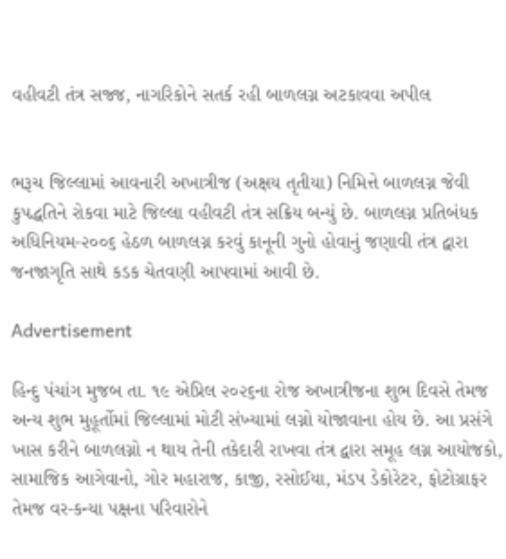વહીવટી તંત્ર સજ્જ, નાગરિકોને સતર્ક રહી બાળલગ્ન અટકાવવા અપીલ


ભરૂચ જિલ્લામાં આવનારી અખાત્રીજ (અક્ષય તૃતીયા) નિમિત્તે બાળલગ્ન જેવી કુપદ્ધતિને રોકવા માટે જિલ્લા વહીવટી તંત્ર સક્રિય બન્યું છે. બાળલગ્ન પ્રતિબંધક અધિનિયમ-૨૦૦૬ હેઠળ બાળલગ્ન કરવું કાનૂની ગુનો હોવાનું જણાવી તંત્ર દ્વારા જનજાગૃતિ સાથે કડક ચેતવણી આપવામાં આવી છે.

Advertisement

હિન્દુ પંચાંગ મુજબ તા. ૧૯ એપ્રિલ ૨૦૨૬ના રોજ અખાત્રીજના શુભ દિવસે તેમજ અન્ય શુભ મુહૂર્તોમાં જિલ્લામાં મોટી સંખ્યામાં લગ્નો યોજાવાના હોય છે. આ પ્રસંગે ખાસ કરીને બાળલગ્નો ન થાય તેની તકેદારી રાખવા તંત્ર દ્વારા સમૂહ લગ્ન આયોજકો, સામાજિક આગેવાનો, ગોર મહારાજ, કાજી, રસોઈયા, મંડપ ડેકોરેટર, ફોટોગ્રાફર તેમજ વર-કન્યા પક્ષના પરિવારોને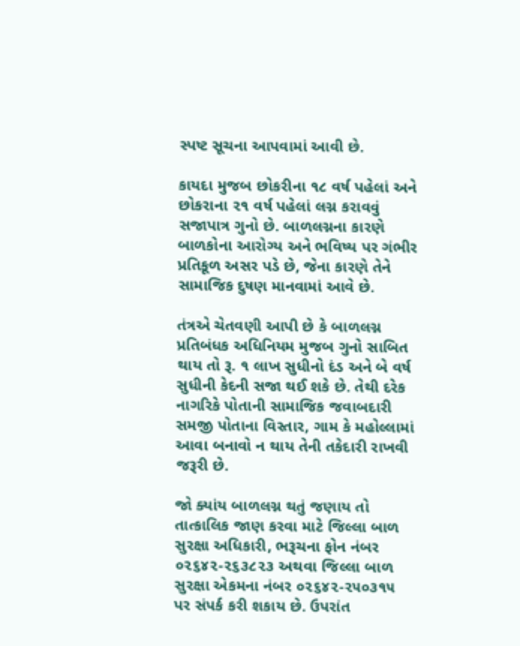સ્પષ્ટ સૂચના આપવામાં આવી છે.

કાયદા મુજબ છોકરીના ૧૮ વર્ષ પહેલાં અને છોકરાના ૨૧ વર્ષ પહેલાં લગ્ન કરાવવું સજાપાત્ર ગુનો છે. બાળલગ્નના કારણે બાળકોના આરોગ્ય અને ભવિષ્ય પર ગંભીર પ્રતિકૂળ અસર પડે છે, જેના કારણે તેને સામાજિક દુષણ માનવામાં આવે છે.

તંત્રએ ચેતવણી આપી છે કે બાળલગ્ન પ્રતિબંધક અધિનિયમ મુજબ ગુનો સાબિત થાય તો રૂ. ૧ લાખ સુધીનો દંડ અને બે વર્ષ સુધીની કેદની સજા થઈ શકે છે. તેથી દરેક નાગરિકે પોતાની સામાજિક જવાબદારી સમજી પોતાના વિસ્તાર, ગામ કે મહોલ્લામાં આવા બનાવો ન થાય તેની તકેદારી રાખવી જરૂરી છે.

જો ક્યાંય બાળલગ્ન થતું જણાય તો તાત્કાલિક જાણ કરવા માટે જિલ્લા બાળ સુરક્ષા અધિકારી, ભરૂચના ફોન નંબર ૦૨૬૪૨-૨૬૩૮૨૩ અથવા જિલ્લા બાળ સુરક્ષા એકમના નંબર ૦૨૬૪૨-૨૫૦૩૧૫ પર સંપર્ક કરી શકાય છે. ઉપરાંત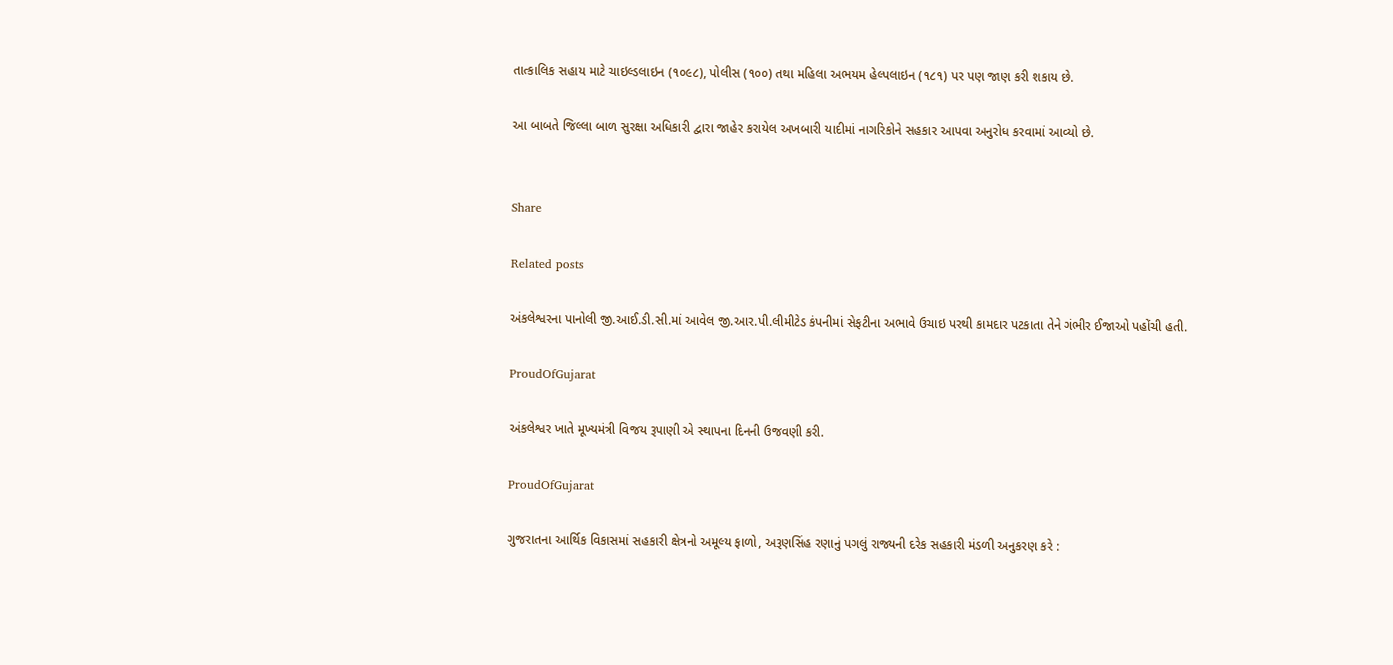તાત્કાલિક સહાય માટે ચાઇલ્ડલાઇન (૧૦૯૮), પોલીસ (૧૦૦) તથા મહિલા અભયમ હેલ્પલાઇન (૧૮૧) પર પણ જાણ કરી શકાય છે.

આ બાબતે જિલ્લા બાળ સુરક્ષા અધિકારી દ્વારા જાહેર કરાયેલ અખબારી યાદીમાં નાગરિકોને સહકાર આપવા અનુરોધ કરવામાં આવ્યો છે.


Share

Related posts

અંકલેશ્વરના પાનોલી જી.આઈ.ડી.સી.માં આવેલ જી.આર.પી.લીમીટેડ કંપનીમાં સેફટીના અભાવે ઉચાઇ પરથી કામદાર પટકાતા તેને ગંભીર ઈજાઓ પહોંચી હતી.

ProudOfGujarat

અંકલેશ્વર ખાતે મૂખ્યમંત્રી વિજય રૂપાણી એ સ્થાપના દિનની ઉજવણી કરી.

ProudOfGujarat

ગુજરાતના આર્થિક વિકાસમાં સહકારી ક્ષેત્રનો અમૂલ્ય ફાળો, અરૂણસિંહ રણાનું પગલું રાજ્યની દરેક સહકારી મંડળી અનુકરણ કરે :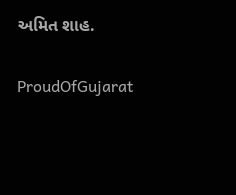અમિત શાહ.

ProudOfGujarat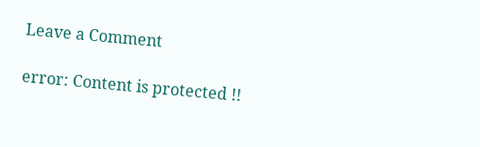Leave a Comment

error: Content is protected !!